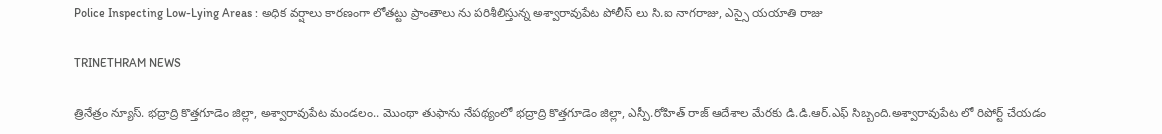Police Inspecting Low-Lying Areas : అధిక వర్షాలు కారణంగా లోతట్టు ప్రాంతాలు ను పరిశీలిస్తున్న అశ్వారావుపేట పోలీస్ లు సి.ఐ నాగరాజు, ఎస్సై యయాతి రాజు

TRINETHRAM NEWS

త్రినేత్రం న్యూస్. భద్రాద్రి కొత్తగూడెం జిల్లా, అశ్వారావుపేట మండలం.. మొంథా తుఫాను నేపథ్యంలో భద్రాద్రి కొత్తగూడెం జిల్లా, ఎస్పీ.రోహిత్ రాజ్ ఆదేశాల మేరకు డి.డి.ఆర్.ఎఫ్ సిబ్బంది.అశ్వారావుపేట లో రిపోర్ట్ చేయడం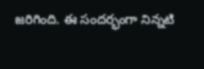జరిగింది. ఈ సందర్భంగా నిన్నటి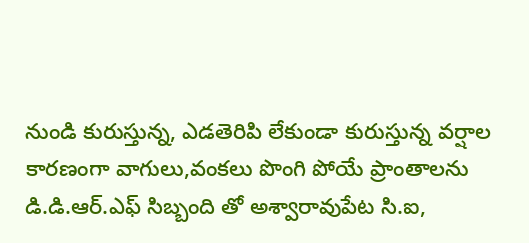నుండి కురుస్తున్న, ఎడతెరిపి లేకుండా కురుస్తున్న వర్షాల కారణంగా వాగులు,వంకలు పొంగి పోయే ప్రాంతాలను డి.డి.ఆర్.ఎఫ్ సిబ్బంది తో అశ్వారావుపేట సి.ఐ,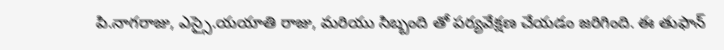పి.నాగరాజు, ఎస్సై.యయాతి రాజు, మరియు సిబ్బంది తో పర్యవేక్షణ చేయడం జరిగింది. ఈ తుఫాన్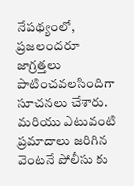నేపథ్యంలో, ప్రజలందరూ జాగ్రత్తలు పాటించవలసిందిగా సూచనలు చేశారు. మరియు ఎటువంటి ప్రమాదాలు జరిగిన వెంటనే పోలీసు కు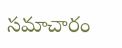సమాచారం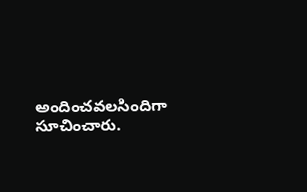అందించవలసిందిగా సూచించారు.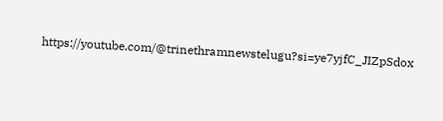https://youtube.com/@trinethramnewstelugu?si=ye7yjfC_JIZpSdox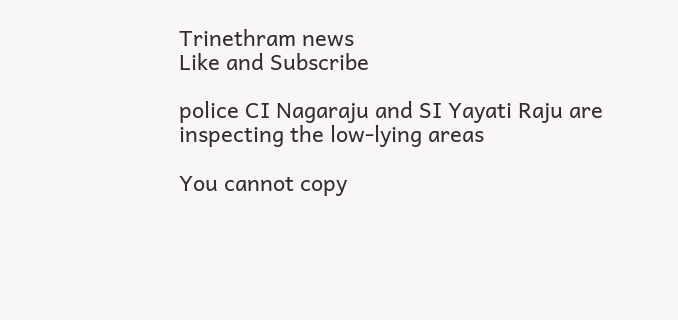Trinethram news
Like and Subscribe

police CI Nagaraju and SI Yayati Raju are inspecting the low-lying areas

You cannot copy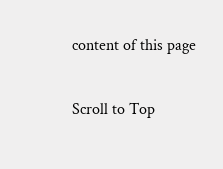content of this page

Scroll to Top